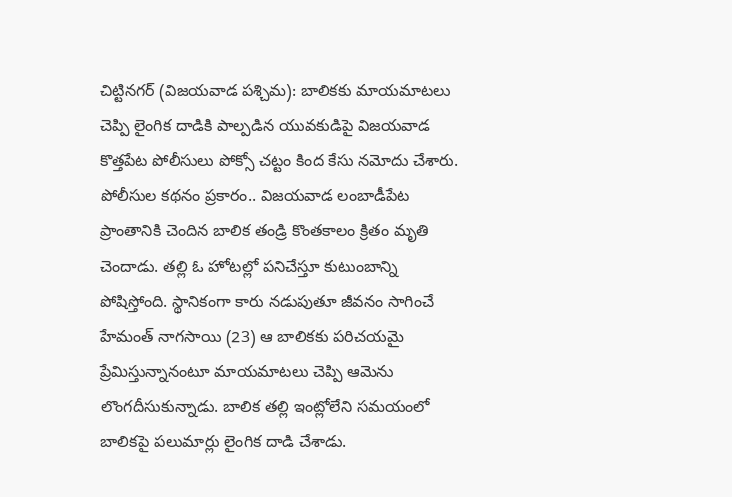చిట్టినగర్ (విజయవాడ పశ్చిమ): బాలికకు మాయమాటలు చెప్పి లైంగిక దాడికి పాల్పడిన యువకుడిపై విజయవాడ కొత్తపేట పోలీసులు పోక్సో చట్టం కింద కేసు నమోదు చేశారు. పోలీసుల కథనం ప్రకారం.. విజయవాడ లంబాడీపేట ప్రాంతానికి చెందిన బాలిక తండ్రి కొంతకాలం క్రితం మృతి చెందాడు. తల్లి ఓ హోటల్లో పనిచేస్తూ కుటుంబాన్ని పోషిస్తోంది. స్థానికంగా కారు నడుపుతూ జీవనం సాగించే హేమంత్ నాగసాయి (23) ఆ బాలికకు పరిచయమై ప్రేమిస్తున్నానంటూ మాయమాటలు చెప్పి ఆమెను లొంగదీసుకున్నాడు. బాలిక తల్లి ఇంట్లోలేని సమయంలో బాలికపై పలుమార్లు లైంగిక దాడి చేశాడు.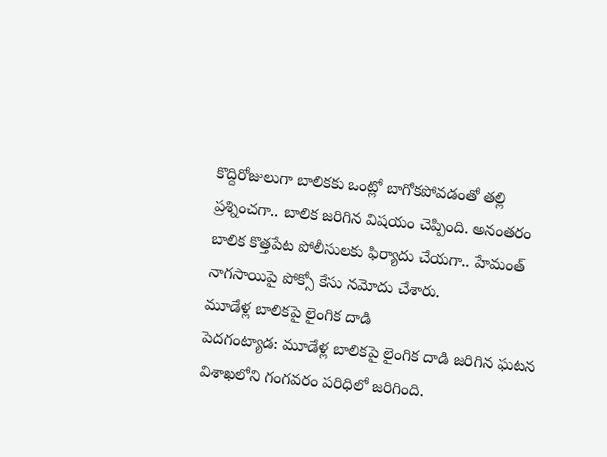కొద్దిరోజులుగా బాలికకు ఒంట్లో బాగోకపోవడంతో తల్లి ప్రశ్నించగా.. బాలిక జరిగిన విషయం చెప్పింది. అనంతరం బాలిక కొత్తపేట పోలీసులకు ఫిర్యాదు చేయగా.. హేమంత్ నాగసాయిపై పోక్సో కేసు నమోదు చేశారు.
మూడేళ్ల బాలికపై లైంగిక దాడి
పెదగంట్యాడ: మూడేళ్ల బాలికపై లైంగిక దాడి జరిగిన ఘటన విశాఖలోని గంగవరం పరిధిలో జరిగింది.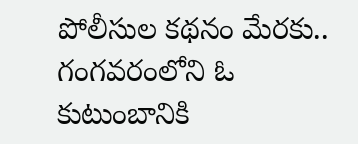పోలీసుల కథనం మేరకు.. గంగవరంలోని ఓ కుటుంబానికి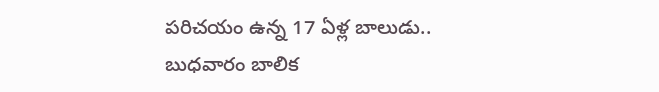పరిచయం ఉన్న 17 ఏళ్ల బాలుడు.. బుధవారం బాలిక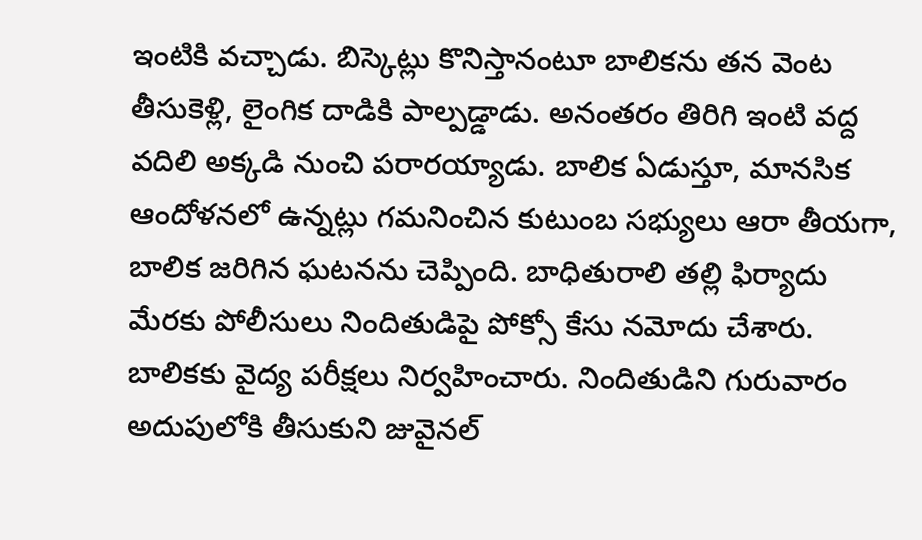ఇంటికి వచ్చాడు. బిస్కెట్లు కొనిస్తానంటూ బాలికను తన వెంట తీసుకెళ్లి, లైంగిక దాడికి పాల్పడ్డాడు. అనంతరం తిరిగి ఇంటి వద్ద వదిలి అక్కడి నుంచి పరారయ్యాడు. బాలిక ఏడుస్తూ, మానసిక ఆందోళనలో ఉన్నట్లు గమనించిన కుటుంబ సభ్యులు ఆరా తీయగా, బాలిక జరిగిన ఘటనను చెప్పింది. బాధితురాలి తల్లి ఫిర్యాదు మేరకు పోలీసులు నిందితుడిపై పోక్సో కేసు నమోదు చేశారు. బాలికకు వైద్య పరీక్షలు నిర్వహించారు. నిందితుడిని గురువారం అదుపులోకి తీసుకుని జువైనల్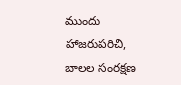ముందు హాజరుపరిచి, బాలల సంరక్షణ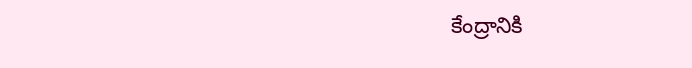కేంద్రానికి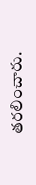తరలించారు.